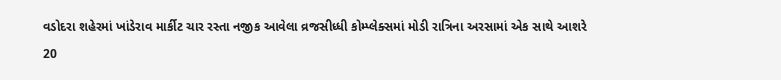વડોદરા શહેરમાં ખાંડેરાવ માર્કીટ ચાર રસ્તા નજીક આવેલા વ્રજસીધ્ધી કોમ્પ્લેક્સમાં મોડી રાત્રિના અરસામાં એક સાથે આશરે 20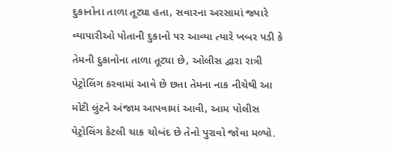દુકાનોના તાળા તૂટ્યા હતા, સવારના અરસામાં જ્યારે વ્યાપારીઓ પોતાની દુકાનો પર આવ્યા ત્યારે ખબર પડી કે તેમની દુકાનોના તાળા તૂટ્યા છે, ઓલીસ દ્વારા રાત્રી પેટ્રોલિંગ કરવામાં આવે છે છતા તેમના નાક નીચેથી આ મોટી લુંટને અંજામ આપવામાં આવી, આમ પોલીસ પેટ્રોલિંગ કેટલી ચાક ચોબંદ છે તેનો પુરાવો જોવા મળ્યો.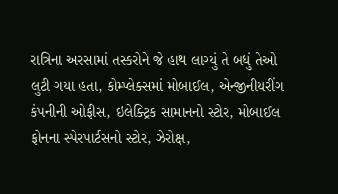રાત્રિના અરસામાં તસ્કરોને જે હાથ લાગ્યું તે બધું તેઓ લુટી ગયા હતા, કોમ્પ્લેક્સમાં મોબાઈલ, એન્જીનીયરીંગ કંપનીની ઓફીસ, ઇલેક્ટ્રિક સામાનનો સ્ટોર, મોબાઈલ ફોનના સ્પેરપાર્ટસનો સ્ટોર, ઝેરોક્ષ,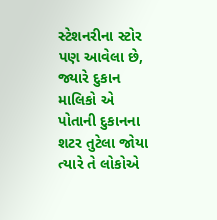સ્ટેશનરીના સ્ટોર પણ આવેલા છે, જ્યારે દુકાન માલિકો એ પોતાની દુકાનના શટર તુટેલા જોયા ત્યારે તે લોકોએ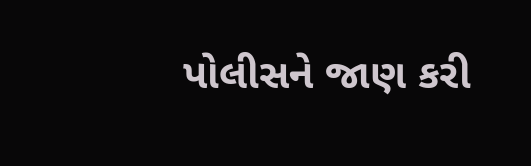પોલીસને જાણ કરી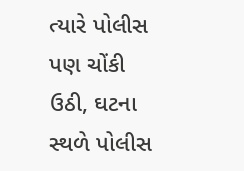ત્યારે પોલીસ પણ ચોંકી ઉઠી, ઘટના સ્થળે પોલીસ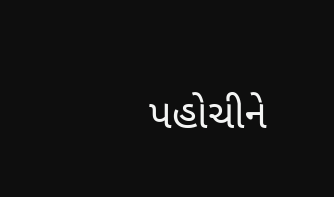પહોચીને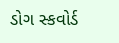ડોગ સ્કવોર્ડ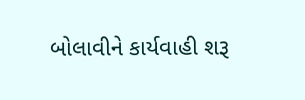બોલાવીને કાર્યવાહી શરૂ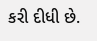કરી દીધી છે.